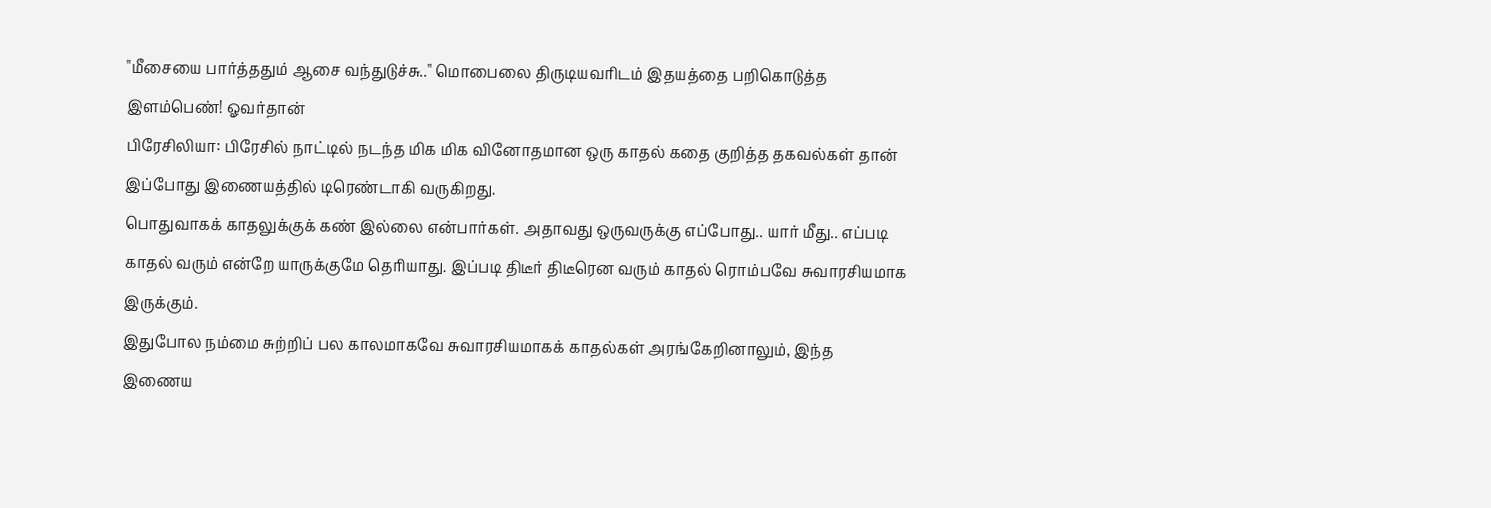"மீசையை பார்த்ததும் ஆசை வந்துடுச்சு.." மொபைலை திருடியவரிடம் இதயத்தை பறிகொடுத்த இளம்பெண்! ஓவர்தான்
பிரேசிலியா: பிரேசில் நாட்டில் நடந்த மிக மிக வினோதமான ஒரு காதல் கதை குறித்த தகவல்கள் தான் இப்போது இணையத்தில் டிரெண்டாகி வருகிறது.
பொதுவாகக் காதலுக்குக் கண் இல்லை என்பார்கள். அதாவது ஒருவருக்கு எப்போது.. யார் மீது.. எப்படி காதல் வரும் என்றே யாருக்குமே தெரியாது. இப்படி திடீர் திடீரென வரும் காதல் ரொம்பவே சுவாரசியமாக இருக்கும்.
இதுபோல நம்மை சுற்றிப் பல காலமாகவே சுவாரசியமாகக் காதல்கள் அரங்கேறினாலும், இந்த இணைய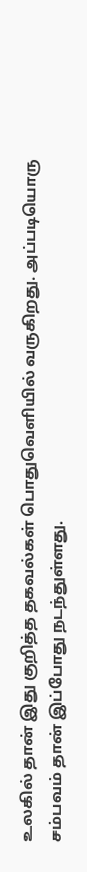உலகில் தான் இது குறித்த தகவல்கள் பொதுவெளியில் வருகிறது. அப்படியொரு சம்பவம் தான் இப்போது நடந்துள்ளது.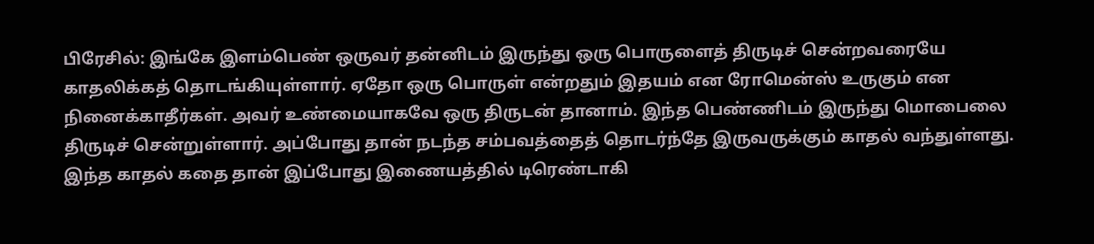பிரேசில்: இங்கே இளம்பெண் ஒருவர் தன்னிடம் இருந்து ஒரு பொருளைத் திருடிச் சென்றவரையே காதலிக்கத் தொடங்கியுள்ளார். ஏதோ ஒரு பொருள் என்றதும் இதயம் என ரோமென்ஸ் உருகும் என நினைக்காதீர்கள். அவர் உண்மையாகவே ஒரு திருடன் தானாம். இந்த பெண்ணிடம் இருந்து மொபைலை திருடிச் சென்றுள்ளார். அப்போது தான் நடந்த சம்பவத்தைத் தொடர்ந்தே இருவருக்கும் காதல் வந்துள்ளது.
இந்த காதல் கதை தான் இப்போது இணையத்தில் டிரெண்டாகி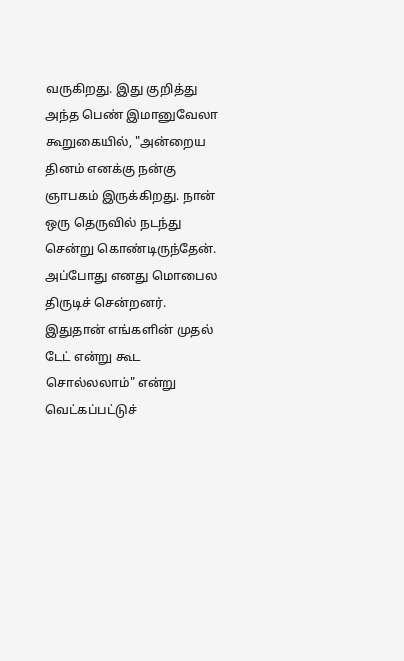வருகிறது. இது குறித்து அந்த பெண் இமானுவேலா கூறுகையில், "அன்றைய தினம் எனக்கு நன்கு ஞாபகம் இருக்கிறது. நான் ஒரு தெருவில் நடந்து சென்று கொண்டிருந்தேன். அப்போது எனது மொபைல திருடிச் சென்றனர். இதுதான் எங்களின் முதல் டேட் என்று கூட சொல்லலாம்" என்று வெட்கப்பட்டுச்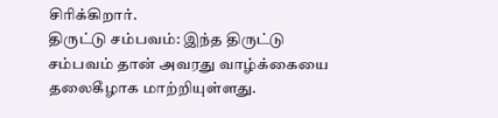சிரிக்கிறார்.
திருட்டு சம்பவம்: இந்த திருட்டு சம்பவம் தான் அவரது வாழ்க்கையை தலைகீழாக மாற்றியுள்ளது.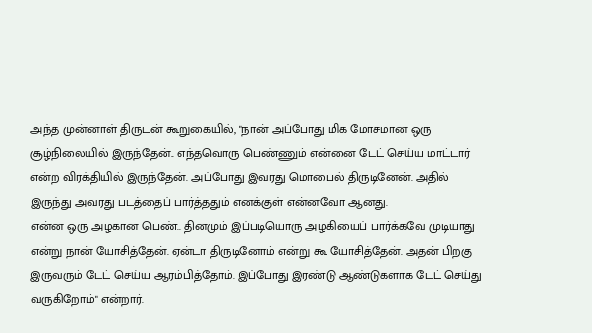அந்த முன்னாள் திருடன் கூறுகையில், "நான் அப்போது மிக மோசமான ஒரு சூழ்நிலையில் இருந்தேன்.. எந்தவொரு பெண்ணும் என்னை டேட் செய்ய மாட்டார் என்ற விரக்தியில் இருந்தேன். அப்போது இவரது மொபைல் திருடினேன். அதில் இருந்து அவரது படத்தைப் பார்த்ததும் எனக்குள் என்னவோ ஆனது.
என்ன ஒரு அழகான பெண்.. தினமும் இப்படியொரு அழகியைப் பார்க்கவே முடியாது என்று நான் யோசித்தேன். ஏன்டா திருடினோம் என்று கூ யோசித்தேன். அதன் பிறகு இருவரும் டேட் செய்ய ஆரம்பித்தோம். இப்போது இரண்டு ஆண்டுகளாக டேட் செய்து வருகிறோம்" என்றார்.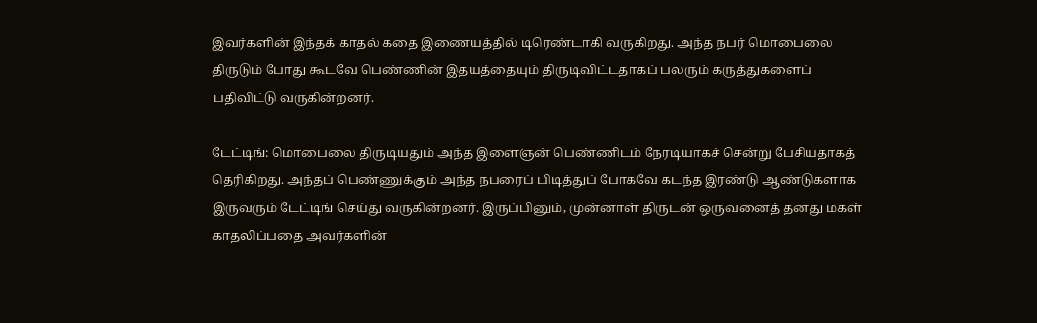இவர்களின் இந்தக் காதல் கதை இணையத்தில் டிரெண்டாகி வருகிறது. அந்த நபர் மொபைலை திருடும் போது கூடவே பெண்ணின் இதயத்தையும் திருடிவிட்டதாகப் பலரும் கருத்துகளைப் பதிவிட்டு வருகின்றனர்.

டேட்டிங்: மொபைலை திருடியதும் அந்த இளைஞன் பெண்ணிடம் நேரடியாகச் சென்று பேசியதாகத் தெரிகிறது. அந்தப் பெண்ணுக்கும் அந்த நபரைப் பிடித்துப் போகவே கடந்த இரண்டு ஆண்டுகளாக இருவரும் டேட்டிங் செய்து வருகின்றனர். இருப்பினும், முன்னாள் திருடன் ஒருவனைத் தனது மகள் காதலிப்பதை அவர்களின்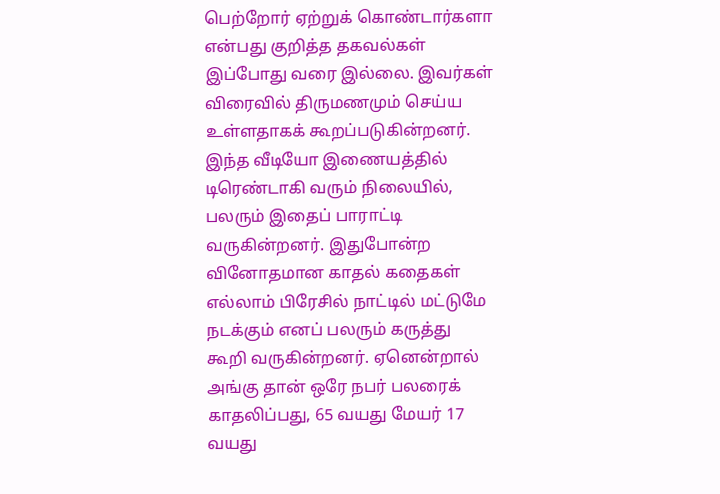பெற்றோர் ஏற்றுக் கொண்டார்களா என்பது குறித்த தகவல்கள் இப்போது வரை இல்லை. இவர்கள் விரைவில் திருமணமும் செய்ய உள்ளதாகக் கூறப்படுகின்றனர்.
இந்த வீடியோ இணையத்தில் டிரெண்டாகி வரும் நிலையில், பலரும் இதைப் பாராட்டி வருகின்றனர். இதுபோன்ற வினோதமான காதல் கதைகள் எல்லாம் பிரேசில் நாட்டில் மட்டுமே நடக்கும் எனப் பலரும் கருத்து கூறி வருகின்றனர். ஏனென்றால் அங்கு தான் ஒரே நபர் பலரைக் காதலிப்பது, 65 வயது மேயர் 17 வயது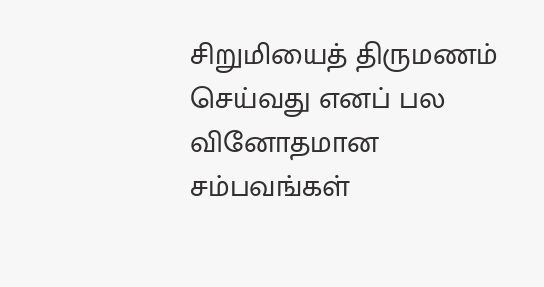சிறுமியைத் திருமணம் செய்வது எனப் பல வினோதமான சம்பவங்கள்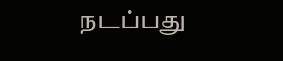நடப்பது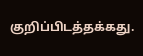குறிப்பிடத்தக்கது.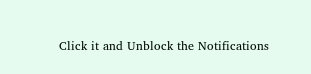Click it and Unblock the Notifications